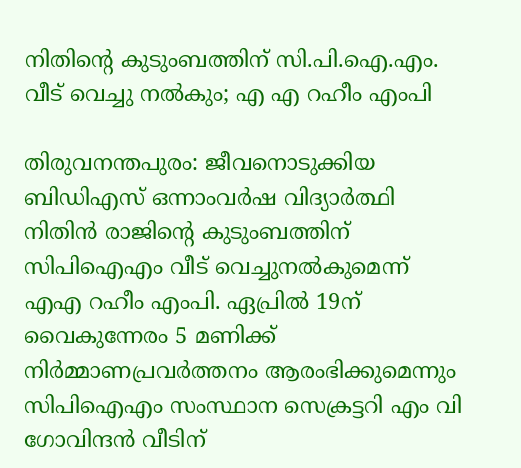നിതിന്റെ കുടുംബത്തിന് സി.പി.ഐ.എം. വീട് വെച്ചു നല്‍കും; എ എ റഹീം എംപി

തിരുവനന്തപുരം: ജീവനൊടുക്കിയ ബിഡിഎസ് ഒന്നാംവര്‍ഷ വിദ്യാര്‍ത്ഥി നിതിന്‍ രാജിന്റെ കുടുംബത്തിന് സിപിഐഎം വീട് വെച്ചുനല്‍കുമെന്ന് എഎ റഹീം എംപി. ഏപ്രില്‍ 19ന് വൈകുന്നേരം 5 മണിക്ക് നിര്‍മ്മാണപ്രവര്‍ത്തനം ആരംഭിക്കുമെന്നും സിപിഐഎം സംസ്ഥാന സെക്രട്ടറി എം വി ഗോവിന്ദന്‍ വീടിന്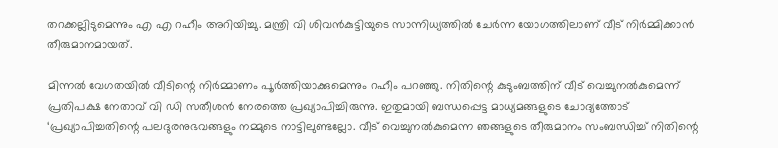തറക്കല്ലിടുമെന്നും എ എ റഹീം അറിയിച്ചു. മന്ത്രി വി ശിവന്‍കുട്ടിയുടെ സാന്നിധ്യത്തില്‍ ചേര്‍ന്ന യോഗത്തിലാണ് വീട് നിര്‍മ്മിക്കാന്‍ തീരുമാനമായത്.

മിന്നല്‍ വേഗതയില്‍ വീടിന്റെ നിര്‍മ്മാണം പൂര്‍ത്തിയാക്കുമെന്നും റഹീം പറഞ്ഞു. നിതിന്റെ കുടുംബത്തിന് വീട് വെച്ചുനല്‍കുമെന്ന് പ്രതിപക്ഷ നേതാവ് വി ഡി സതീശന്‍ നേരത്തെ പ്രഖ്യാപിച്ചിരുന്നു. ഇതുമായി ബന്ധപ്പെട്ട മാധ്യമങ്ങളുടെ ചോദ്യത്തോട് ‘പ്രഖ്യാപിച്ചതിന്റെ പലദുരനുഭവങ്ങളും നമ്മുടെ നാട്ടിലുണ്ടല്ലോ. വീട് വെച്ചുനല്‍കുമെന്ന ഞങ്ങളുടെ തീരുമാനം സംബന്ധിച്ച് നിതിന്റെ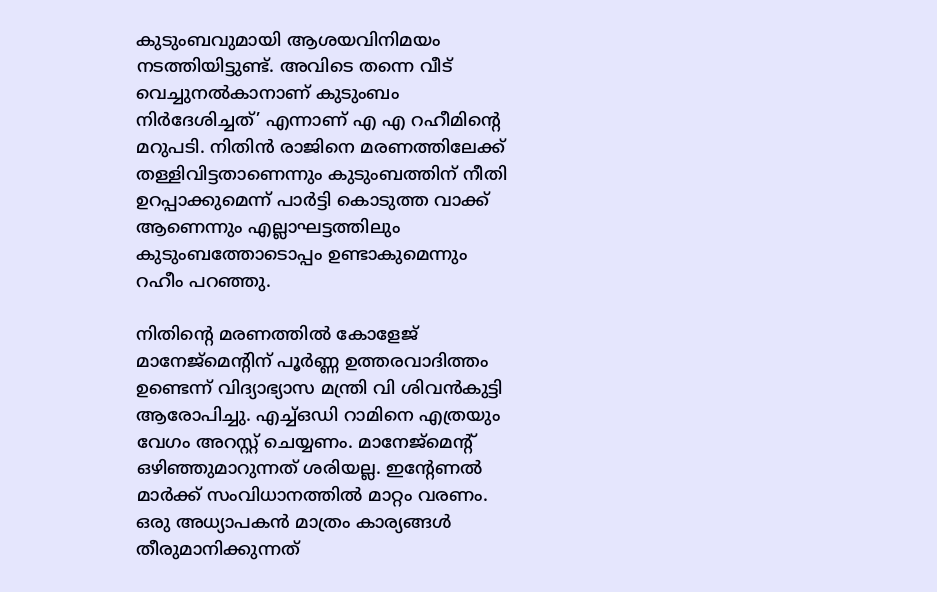കുടുംബവുമായി ആശയവിനിമയം നടത്തിയിട്ടുണ്ട്. അവിടെ തന്നെ വീട് വെച്ചുനല്‍കാനാണ് കുടുംബം നിര്‍ദേശിച്ചത്’ എന്നാണ് എ എ റഹീമിന്റെ മറുപടി. നിതിന്‍ രാജിനെ മരണത്തിലേക്ക് തള്ളിവിട്ടതാണെന്നും കുടുംബത്തിന് നീതി ഉറപ്പാക്കുമെന്ന് പാര്‍ട്ടി കൊടുത്ത വാക്ക് ആണെന്നും എല്ലാഘട്ടത്തിലും കുടുംബത്തോടൊപ്പം ഉണ്ടാകുമെന്നും റഹീം പറഞ്ഞു.

നിതിന്റെ മരണത്തില്‍ കോളേജ് മാനേജ്മെന്റിന് പൂര്‍ണ്ണ ഉത്തരവാദിത്തം ഉണ്ടെന്ന് വിദ്യാഭ്യാസ മന്ത്രി വി ശിവന്‍കുട്ടി ആരോപിച്ചു. എച്ച്ഒഡി റാമിനെ എത്രയും വേഗം അറസ്റ്റ് ചെയ്യണം. മാനേജ്മെന്റ് ഒഴിഞ്ഞുമാറുന്നത് ശരിയല്ല. ഇന്റേണല്‍ മാര്‍ക്ക് സംവിധാനത്തില്‍ മാറ്റം വരണം. ഒരു അധ്യാപകന്‍ മാത്രം കാര്യങ്ങള്‍ തീരുമാനിക്കുന്നത്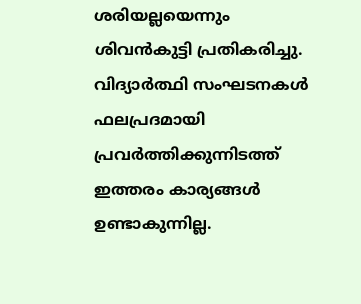ശരിയല്ലയെന്നും ശിവന്‍കുട്ടി പ്രതികരിച്ചു. വിദ്യാര്‍ത്ഥി സംഘടനകള്‍ ഫലപ്രദമായി പ്രവര്‍ത്തിക്കുന്നിടത്ത് ഇത്തരം കാര്യങ്ങള്‍ ഉണ്ടാകുന്നില്ല.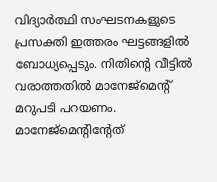വിദ്യാര്‍ത്ഥി സംഘടനകളുടെ പ്രസക്തി ഇത്തരം ഘട്ടങ്ങളില്‍ ബോധ്യപ്പെടും. നിതിന്റെ വീട്ടില്‍ വരാത്തതില്‍ മാനേജ്മെന്റ് മറുപടി പറയണം. മാനേജ്മെന്റിന്റേത്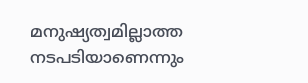മനുഷ്യത്വമില്ലാത്ത നടപടിയാണെന്നും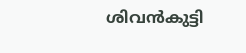ശിവന്‍കുട്ടി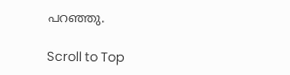പറഞ്ഞു.

Scroll to Top